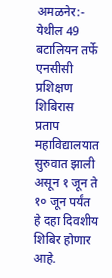अमळनेर:- येथील 49 बटालियन तर्फे एनसीसी प्रशिक्षण शिबिरास प्रताप महाविद्यालयात सुरुवात झाली असून १ जून ते १० जून पर्यंत हे दहा दिवशीय शिबिर होणार आहे.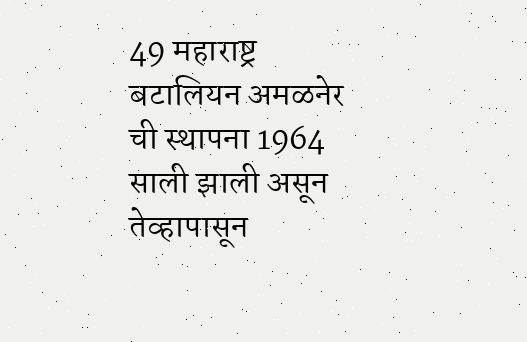49 महाराष्ट्र बटालियन अमळनेर ची स्थापना 1964 साली झाली असून तेव्हापासून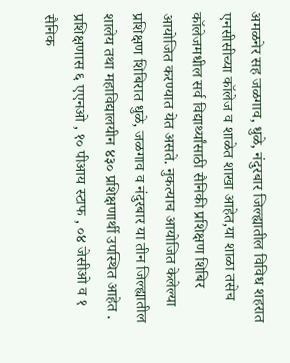अमळनेर सह जळगाव, धुळे, नंदुरबार जिल्ह्यातील विविध शहरात एनसीसीच्या कॉलेज व शाळेत शाखा आहेत,या शाळा तसेच कॉलेजमधील सर्व विद्यार्थ्यांसाठी सैनिकी प्रशिक्षण शिबिर आयोजित करण्यात येत असते. नुकत्याच आयोजित केलेल्या प्रशिक्षण शिबिरात धुळे, जळगाव व नंदुरबार या तीन जिल्ह्यातील शालेय तथा महाविद्यालयीन ४३० प्रशिक्षणार्थी उपस्थित आहेत . प्रशिक्षणास ६ एएनओ , १० पीआय स्टाफ , ०४ जेसीओ व १ सैनिक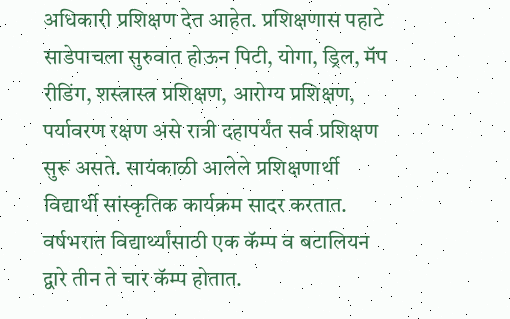अधिकारी प्रशिक्षण देत आहेत. प्रशिक्षणास पहाटे साडेपाचला सुरुवात होऊन पिटी, योगा, ड्रिल, मॅप रीडिंग, शस्त्रास्त्र प्रशिक्षण, आरोग्य प्रशिक्षण, पर्यावरण रक्षण असे रात्री दहापर्यंत सर्व प्रशिक्षण सुरू असते. सायंकाळी आलेले प्रशिक्षणार्थी विद्यार्थी सांस्कृतिक कार्यक्रम सादर करतात. वर्षभरात विद्यार्थ्यांसाठी एक कॅम्प व बटालियन द्वारे तीन ते चार कॅम्प होतात.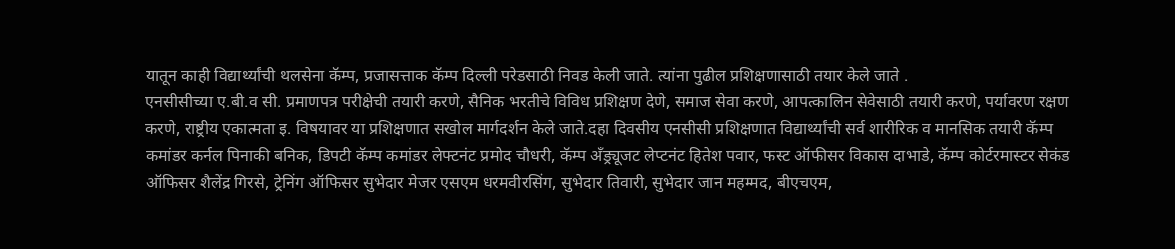यातून काही विद्यार्थ्यांची थलसेना कॅम्प, प्रजासत्ताक कॅम्प दिल्ली परेडसाठी निवड केली जाते. त्यांना पुढील प्रशिक्षणासाठी तयार केले जाते .
एनसीसीच्या ए.बी.व सी. प्रमाणपत्र परीक्षेची तयारी करणे, सैनिक भरतीचे विविध प्रशिक्षण देणे, समाज सेवा करणे, आपत्कालिन सेवेसाठी तयारी करणे, पर्यावरण रक्षण करणे, राष्ट्रीय एकात्मता इ. विषयावर या प्रशिक्षणात सखोल मार्गदर्शन केले जाते.दहा दिवसीय एनसीसी प्रशिक्षणात विद्यार्थ्यांची सर्व शारीरिक व मानसिक तयारी कॅम्प कमांडर कर्नल पिनाकी बनिक, डिपटी कॅम्प कमांडर लेफ्टनंट प्रमोद चौधरी, कॅम्प अँड्र्यूजट लेप्टनंट हितेश पवार, फस्ट ऑफीसर विकास दाभाडे, कॅम्प कोर्टरमास्टर सेकंड ऑफिसर शैलेंद्र गिरसे, ट्रेनिंग ऑफिसर सुभेदार मेजर एसएम धरमवीरसिंग, सुभेदार तिवारी, सुभेदार जान महम्मद, बीएचएम,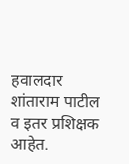हवालदार शांताराम पाटील व इतर प्रशिक्षक आहेत.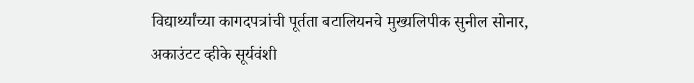विद्यार्थ्यांच्या कागदपत्रांची पूर्तता बटालियनचे मुख्यलिपीक सुनील सोनार, अकाउंटट व्हीके सूर्यवंशी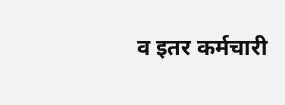व इतर कर्मचारी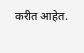करीत आहेत.